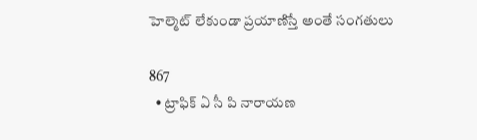హెల్మెట్ లేకుండా ప్రయాణిస్తే అంతే సంగతులు

867
  • ట్రాఫిక్ ఏ సీ పి నారాయణ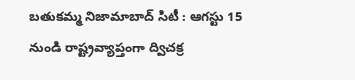బతుకమ్మ నిజామాబాద్ సిటీ : ఆగస్టు 15 నుండి రాష్ట్రవ్యాప్తంగా ద్విచక్ర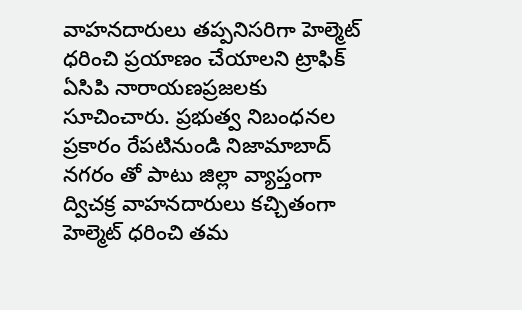వాహనదారులు తప్పనిసరిగా హెల్మెట్ ధరించి ప్రయాణం చేయాలని ట్రాఫిక్ ఏసిపి నారాయణప్రజలకు సూచించారు. ప్రభుత్వ నిబంధనల ప్రకారం రేపటినుండి నిజామాబాద్ నగరం తో పాటు జిల్లా వ్యాప్తంగా ద్విచక్ర వాహనదారులు కచ్చితంగా హెల్మెట్ ధరించి తమ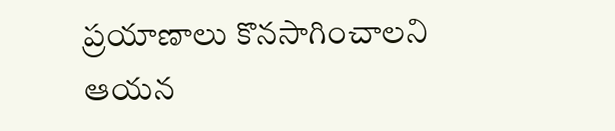ప్రయాణాలు కొనసాగించాలని ఆయన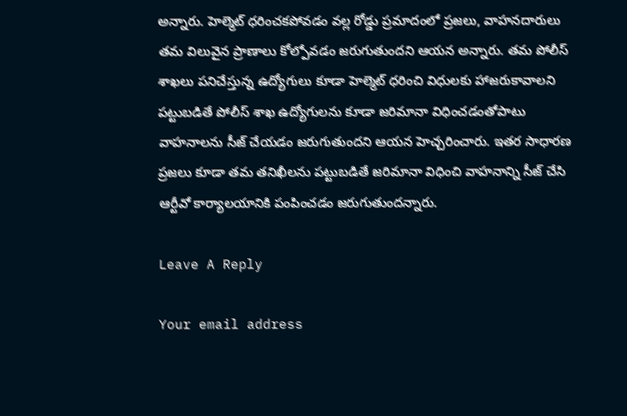అన్నారు. హెల్మెట్ ధరించకపోవడం వల్ల రోడ్డు ప్రమాదంలో ప్రజలు, వాహనదారులు తమ విలువైన ప్రాణాలు కోల్పోవడం జరుగుతుందని ఆయన అన్నారు. తమ పోలీస్ శాఖలు పనిచేస్తున్న ఉద్యోగులు కూడా హెల్మెట్ ధరించి విధులకు హాజరుకావాలని పట్టుబడితే పోలీస్ శాఖ ఉద్యోగులను కూడా జరిమానా విధించడంతోపాటు వాహనాలను సీజ్ చేయడం జరుగుతుందని ఆయన హెచ్చరించారు. ఇతర సాధారణ ప్రజలు కూడా తమ తనిఖీలను పట్టుబడితే జరిమానా విధించి వాహనాన్ని సీజ్ చేసి ఆర్టీవో కార్యాలయానికి పంపించడం జరుగుతుందన్నారు.

Leave A Reply

Your email address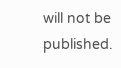will not be published.